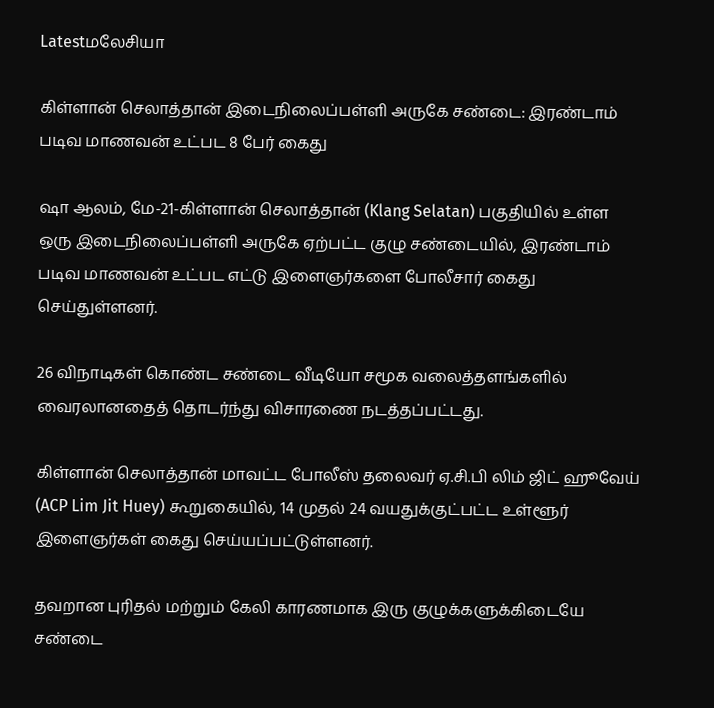Latestமலேசியா

கிள்ளான் செலாத்தான் இடைநிலைப்பள்ளி அருகே சண்டை: இரண்டாம் படிவ மாணவன் உட்பட 8 பேர் கைது

ஷா ஆலம், மே-21-கிள்ளான் செலாத்தான் (Klang Selatan) பகுதியில் உள்ள ஒரு இடைநிலைப்பள்ளி அருகே ஏற்பட்ட குழு சண்டையில், இரண்டாம் படிவ மாணவன் உட்பட எட்டு இளைஞர்களை போலீசார் கைது செய்துள்ளனர்.

26 விநாடிகள் கொண்ட சண்டை வீடியோ சமூக வலைத்தளங்களில் வைரலானதைத் தொடர்ந்து விசாரணை நடத்தப்பட்டது.

கிள்ளான் செலாத்தான் மாவட்ட போலீஸ் தலைவர் ஏ.சி.பி லிம் ஜிட் ஹூவேய் (ACP Lim Jit Huey) கூறுகையில், 14 முதல் 24 வயதுக்குட்பட்ட உள்ளூர் இளைஞர்கள் கைது செய்யப்பட்டுள்ளனர்.

தவறான புரிதல் மற்றும் கேலி காரணமாக இரு குழுக்களுக்கிடையே சண்டை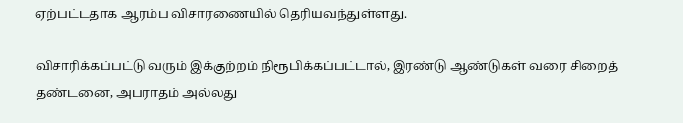ஏற்பட்டதாக ஆரம்ப விசாரணையில் தெரியவந்துள்ளது.

விசாரிக்கப்பட்டு வரும் இக்குற்றம் நிரூபிக்கப்பட்டால், இரண்டு ஆண்டுகள் வரை சிறைத் தண்டனை, அபராதம் அல்லது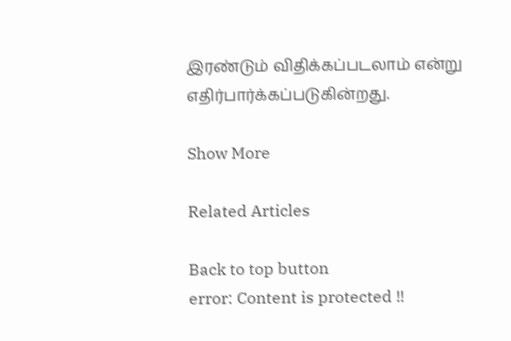இரண்டும் விதிக்கப்படலாம் என்று எதிர்பார்க்கப்படுகின்றது.

Show More

Related Articles

Back to top button
error: Content is protected !!